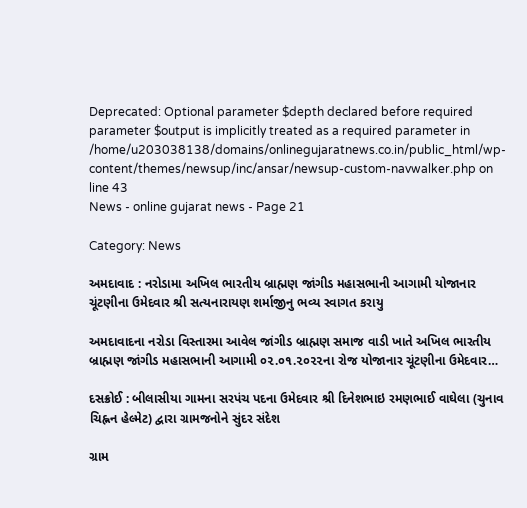Deprecated: Optional parameter $depth declared before required parameter $output is implicitly treated as a required parameter in /home/u203038138/domains/onlinegujaratnews.co.in/public_html/wp-content/themes/newsup/inc/ansar/newsup-custom-navwalker.php on line 43
News - online gujarat news - Page 21

Category: News

અમદાવાદ : નરોડામા અખિલ ભારતીય બ્રાહ્મણ જાંગીડ મહાસભાની આગામી યોજાનાર ચૂંટણીના ઉમેદવાર શ્રી સત્યનારાયણ શર્માજીનુ ભવ્ય સ્વાગત કરાયુ

અમદાવાદના નરોડા વિસ્તારમા આવેલ જાંગીડ બ્રાહ્મણ સમાજ વાડી ખાતે અખિલ ભારતીય બ્રાહ્મણ જાંગીડ મહાસભાની આગામી ૦૨.૦૧.૨૦૨૨ના રોજ યોજાનાર ચૂંટણીના ઉમેદવાર…

દસક્રોઈ : બીલાસીયા ગામના સરપંચ પદના ઉમેદવાર શ્રી દિનેશભાઇ રમણભાઈ વાઘેલા (ચુનાવ ચિહ્નન હેલ્મેટ) દ્વારા ગ્રામજનોને સુંદર સંદેશ

ગ્રામ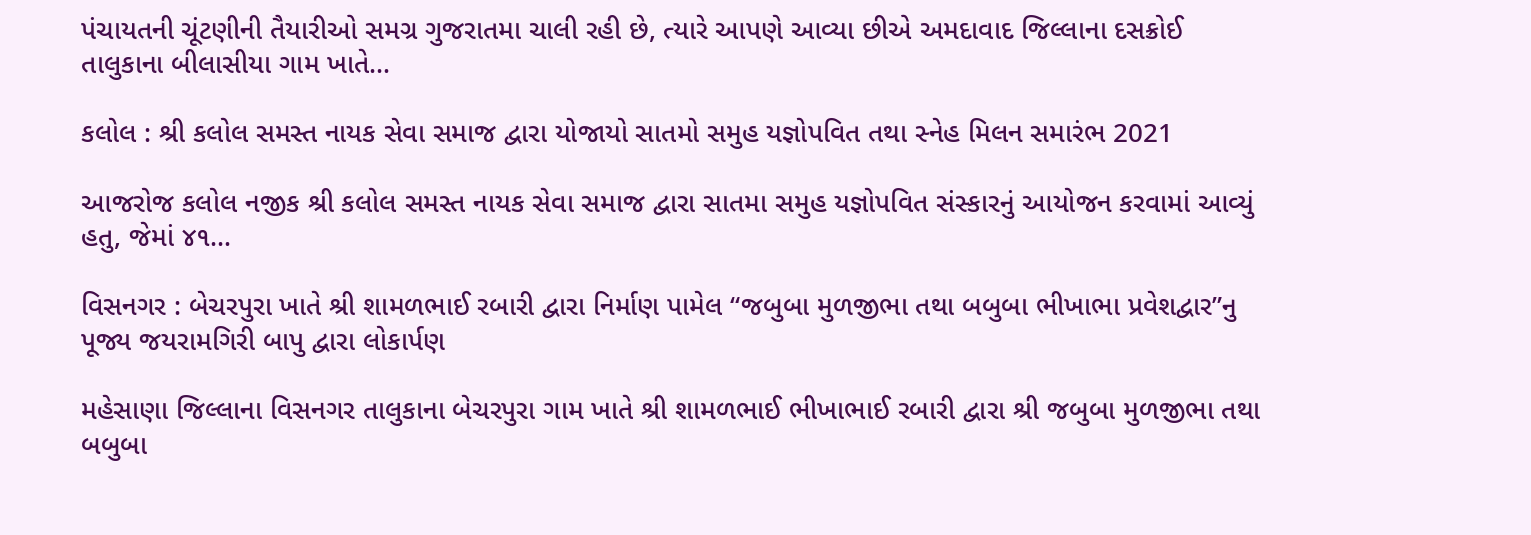પંચાયતની ચૂંટણીની તૈયારીઓ સમગ્ર ગુજરાતમા ચાલી રહી છે, ત્યારે આપણે આવ્યા છીએ અમદાવાદ જિલ્લાના દસક્રોઈ તાલુકાના બીલાસીયા ગામ ખાતે…

કલોલ : શ્રી કલોલ સમસ્ત નાયક સેવા સમાજ દ્વારા યોજાયો સાતમો સમુહ યજ્ઞોપવિત તથા સ્નેહ મિલન સમારંભ 2021

આજરોજ કલોલ નજીક શ્રી કલોલ સમસ્ત નાયક સેવા સમાજ દ્વારા સાતમા સમુહ યજ્ઞોપવિત સંસ્કારનું આયોજન કરવામાં આવ્યું હતુ, જેમાં ૪૧…

વિસનગર : બેચરપુરા ખાતે શ્રી શામળભાઈ રબારી દ્વારા નિર્માણ પામેલ “જબુબા મુળજીભા તથા બબુબા ભીખાભા પ્રવેશદ્વાર”નુ પૂજ્ય જયરામગિરી બાપુ દ્વારા લોકાર્પણ

મહેસાણા જિલ્લાના વિસનગર તાલુકાના બેચરપુરા ગામ ખાતે શ્રી શામળભાઈ ભીખાભાઈ રબારી દ્વારા શ્રી જબુબા મુળજીભા તથા બબુબા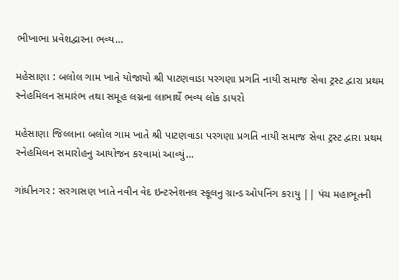ભીખાભા પ્રવેશદ્વારના ભવ્ય…

મહેસાણા : બલોલ ગામ ખાતે યોજાયો શ્રી પાટણવાડા પરગણા પ્રગતિ નાયી સમાજ સેવા ટ્રસ્ટ દ્વારા પ્રથમ સ્નેહમિલન સમારંભ તથા સમૂહ લગ્નના લાભાર્થે ભવ્ય લોક ડાયરો

મહેસાણા જિલ્લાના બલોલ ગામ ખાતે શ્રી પાટણવાડા પરગણા પ્રગતિ નાયી સમાજ સેવા ટ્રસ્ટ દ્વારા પ્રથમ સ્નેહમિલન સમારોહનુ આયોજન કરવામાં આવ્યું…

ગાંધીનગર : સરગાસણ ખાતે નવીન વેદ ઇન્ટરનેશનલ સ્કૂલનુ ગ્રાન્ડ ઓપનિંગ કરાયુ || પંચ મહાભૂતની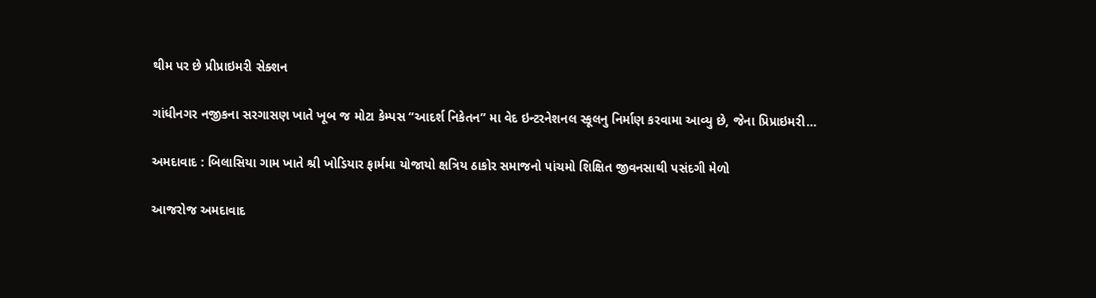થીમ પર છે પ્રીપ્રાઇમરી સેક્શન

ગાંધીનગર નજીકના સરગાસણ ખાતે ખૂબ જ મોટા કેમ્પસ “આદર્શ નિકેતન” મા વેદ ઇન્ટરનેશનલ સ્કૂલનુ નિર્માણ કરવામા આવ્યુ છે, જેના પ્રિપ્રાઇમરી…

અમદાવાદ : બિલાસિયા ગામ ખાતે શ્રી ખોડિયાર ફાર્મમા યોજાયો ક્ષત્રિય ઠાકોર સમાજનો પાંચમો શિક્ષિત જીવનસાથી પસંદગી મેળો

આજરોજ અમદાવાદ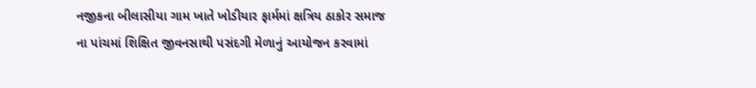નજીકના બીલાસીયા ગામ ખાતે ખોડીયાર ફાર્મમાં ક્ષત્રિય ઠાકોર સમાજ ના પાંચમાં શિક્ષિત જીવનસાથી પસંદગી મેળાનું આયોજન કરવામાં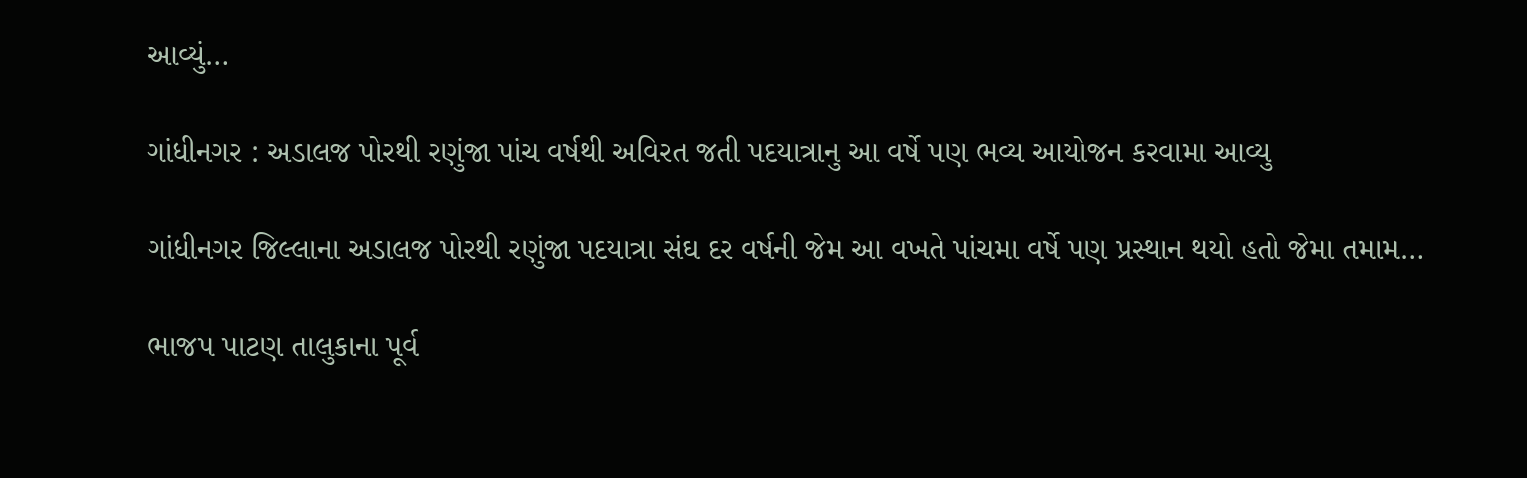આવ્યું…

ગાંધીનગર : અડાલજ પોરથી રણુંજા પાંચ વર્ષથી અવિરત જતી પદયાત્રાનુ આ વર્ષે પણ ભવ્ય આયોજન કરવામા આવ્યુ

ગાંધીનગર જિલ્લાના અડાલજ પોરથી રણુંજા પદયાત્રા સંઘ દર વર્ષની જેમ આ વખતે પાંચમા વર્ષે પણ પ્રસ્થાન થયો હતો જેમા તમામ…

ભાજપ પાટણ તાલુકાના પૂર્વ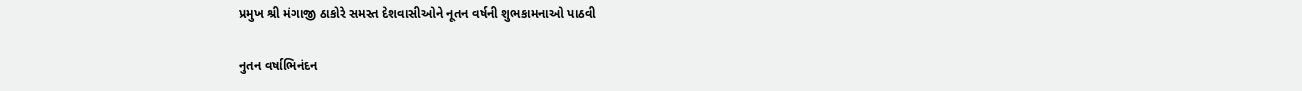પ્રમુખ શ્રી મંગાજી ઠાકોરે સમસ્ત દેશવાસીઓને નૂતન વર્ષની શુભકામનાઓ પાઠવી

નુતન વર્ષાભિનંદન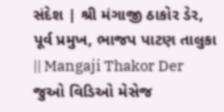સંદેશ | શ્રી મંગાજી ઠાકોર ડેર, પૂર્વ પ્રમુખ, ભાજપ પાટણ તાલુકા || Mangaji Thakor Der જુઓ વિડિઓ મેસેજ